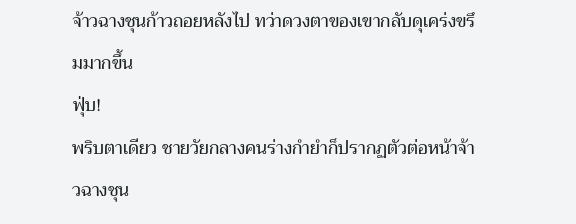จ้าวฉางชุนก้าวถอยหลังไป ทว่าดวงตาของเขากลับดุเคร่งขรึมมากขึ้น
ฟุ่บ!
พริบตาเดียว ชายวัยกลางคนร่างกำยำก็ปรากฏตัวต่อหน้าจ้าวฉางชุน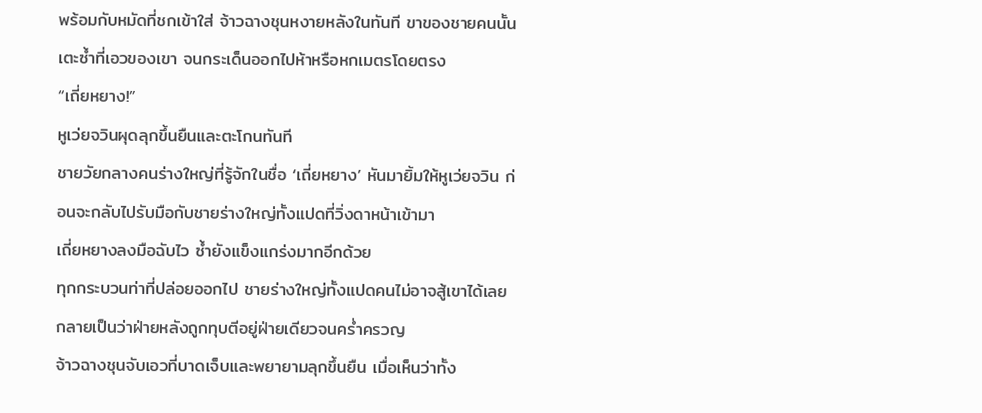พร้อมกับหมัดที่ชกเข้าใส่ จ้าวฉางชุนหงายหลังในทันที ขาของชายคนนั้นเตะซ้ำที่เอวของเขา จนกระเด็นออกไปห้าหรือหกเมตรโดยตรง
“เถี่ยหยาง!”
หูเว่ยจวินผุดลุกขึ้นยืนและตะโกนทันที
ชายวัยกลางคนร่างใหญ่ที่รู้จักในชื่อ ‘เถี่ยหยาง’ หันมายิ้มให้หูเว่ยจวิน ก่อนจะกลับไปรับมือกับชายร่างใหญ่ทั้งแปดที่วิ่งดาหน้าเข้ามา
เถี่ยหยางลงมือฉับไว ซ้ำยังแข็งแกร่งมากอีกด้วย
ทุกกระบวนท่าที่ปล่อยออกไป ชายร่างใหญ่ทั้งแปดคนไม่อาจสู้เขาได้เลย กลายเป็นว่าฝ่ายหลังถูกทุบตีอยู่ฝ่ายเดียวจนคร่ำครวญ
จ้าวฉางชุนจับเอวที่บาดเจ็บและพยายามลุกขึ้นยืน เมื่อเห็นว่าทั้ง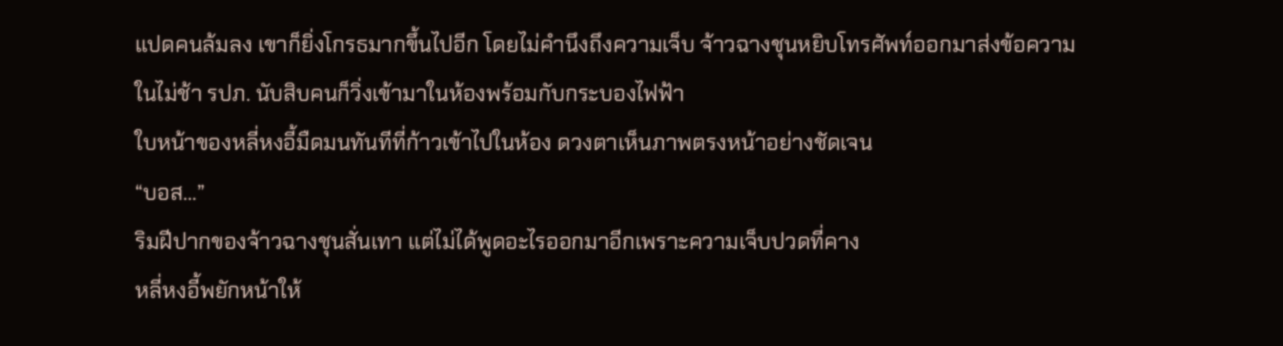แปดคนล้มลง เขาก็ยิ่งโกรธมากขึ้นไปอีก โดยไม่คำนึงถึงความเจ็บ จ้าวฉางชุนหยิบโทรศัพท์ออกมาส่งข้อความ
ในไม่ช้า รปภ. นับสิบคนก็วิ่งเข้ามาในห้องพร้อมกับกระบองไฟฟ้า
ใบหน้าของหลี่หงอี้มืดมนทันทีที่ก้าวเข้าไปในห้อง ดวงตาเห็นภาพตรงหน้าอย่างชัดเจน
“บอส…”
ริมฝีปากของจ้าวฉางชุนสั่นเทา แต่ไม่ได้พูดอะไรออกมาอีกเพราะความเจ็บปวดที่คาง
หลี่หงอี้พยักหน้าให้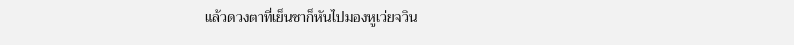แล้วดวงตาที่เย็นชาก็หันไปมองหูเว่ยจวิน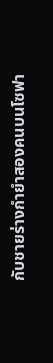กับชายร่างกำยำสองคนบนโซฟา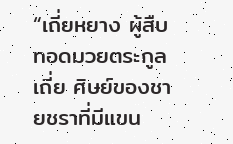“เถี่ยหยาง ผู้สืบทอดมวยตระกูลเถี่ย ศิษย์ของชายชราที่มีแขน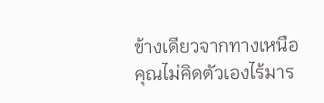ข้างเดียวจากทางเหนือ คุณไม่คิดตัวเองไร้มาร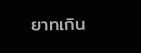ยาทเกิน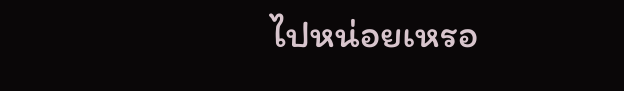ไปหน่อยเหรอ